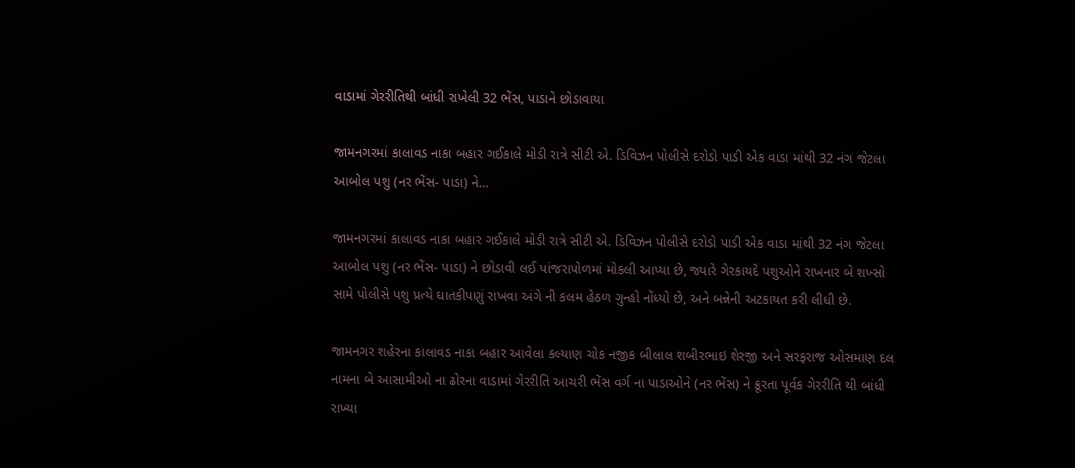વાડામાં ગેરરીતિથી બાંધી રાખેલી 32 ભેંસ, પાડાને છોડાવાયા

જામનગરમાં કાલાવડ નાકા બહાર ગઈકાલે મોડી રાત્રે સીટી એ. ડિવિઝન પોલીસે દરોડો પાડી એક વાડા માંથી 32 નંગ જેટલા આબોલ પશુ (નર ભેંસ- પાડા) ને…

જામનગરમાં કાલાવડ નાકા બહાર ગઈકાલે મોડી રાત્રે સીટી એ. ડિવિઝન પોલીસે દરોડો પાડી એક વાડા માંથી 32 નંગ જેટલા આબોલ પશુ (નર ભેંસ- પાડા) ને છોડાવી લઈ પાંજરાપોળમાં મોકલી આપ્યા છે, જ્યારે ગેરકાયદે પશુઓને રાખનાર બે શખ્સો સામે પોલીસે પશુ પ્રત્યે ઘાતકીપણું રાખવા અંગે ની કલમ હેઠળ ગુન્હો નોંધ્યો છે, અને બન્નેની અટકાયત કરી લીધી છે.

જામનગર શહેરના કાલાવડ નાકા બહાર આવેલા કલ્યાણ ચોક નજીક બીલાલ શબીરભાઇ શેરજી અને સરફરાજ ઓસમાણ દલ નામના બે આસામીઓ ના ઢોરના વાડામાં ગેરરીતિ આચરી ભેંસ વર્ગ ના પાડાઓને (નર ભેંસ) ને ક્રૂરતા પૂર્વક ગેરરીતિ થી બાંધી રાખ્યા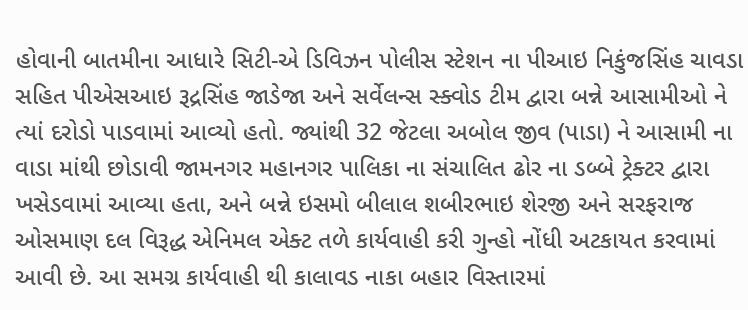હોવાની બાતમીના આધારે સિટી-એ ડિવિઝન પોલીસ સ્ટેશન ના પીઆઇ નિકુંજસિંહ ચાવડા સહિત પીએસઆઇ રૂદ્રસિંહ જાડેજા અને સર્વેલન્સ સ્ક્વોડ ટીમ દ્વારા બન્ને આસામીઓ ને ત્યાં દરોડો પાડવામાં આવ્યો હતો. જ્યાંથી 32 જેટલા અબોલ જીવ (પાડા) ને આસામી ના વાડા માંથી છોડાવી જામનગર મહાનગર પાલિકા ના સંચાલિત ઢોર ના ડબ્બે ટ્રેક્ટર દ્વારા ખસેડવામાં આવ્યા હતા, અને બન્ને ઇસમો બીલાલ શબીરભાઇ શેરજી અને સરફરાજ ઓસમાણ દલ વિરૂદ્ધ એનિમલ એક્ટ તળે કાર્યવાહી કરી ગુન્હો નોંધી અટકાયત કરવામાં આવી છે. આ સમગ્ર કાર્યવાહી થી કાલાવડ નાકા બહાર વિસ્તારમાં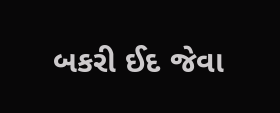બકરી ઈદ જેવા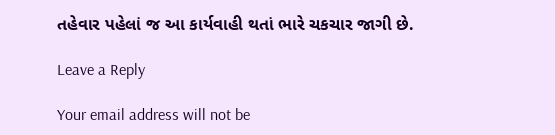તહેવાર પહેલાં જ આ કાર્યવાહી થતાં ભારે ચકચાર જાગી છે.

Leave a Reply

Your email address will not be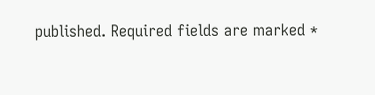published. Required fields are marked *